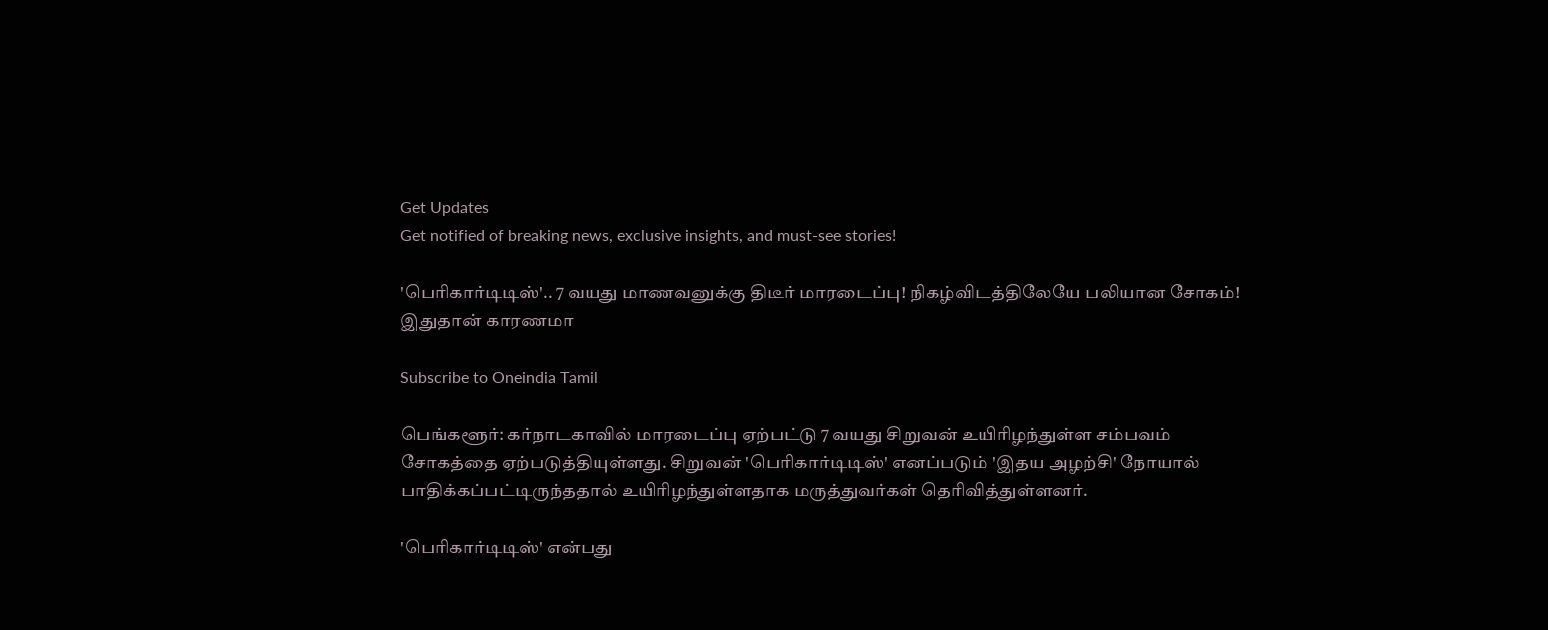Get Updates
Get notified of breaking news, exclusive insights, and must-see stories!

'பெரிகார்டிடிஸ்'.. 7 வயது மாணவனுக்கு திடீர் மாரடைப்பு! நிகழ்விடத்திலேயே பலியான சோகம்! இதுதான் காரணமா

Subscribe to Oneindia Tamil

பெங்களூர்: கர்நாடகாவில் மாரடைப்பு ஏற்பட்டு 7 வயது சிறுவன் உயிரிழந்துள்ள சம்பவம் சோகத்தை ஏற்படுத்தியுள்ளது. சிறுவன் 'பெரிகார்டிடிஸ்' எனப்படும் 'இதய அழற்சி' நோயால் பாதிக்கப்பட்டிருந்ததால் உயிரிழந்துள்ளதாக மருத்துவர்கள் தெரிவித்துள்ளனர்.

'பெரிகார்டிடிஸ்' என்பது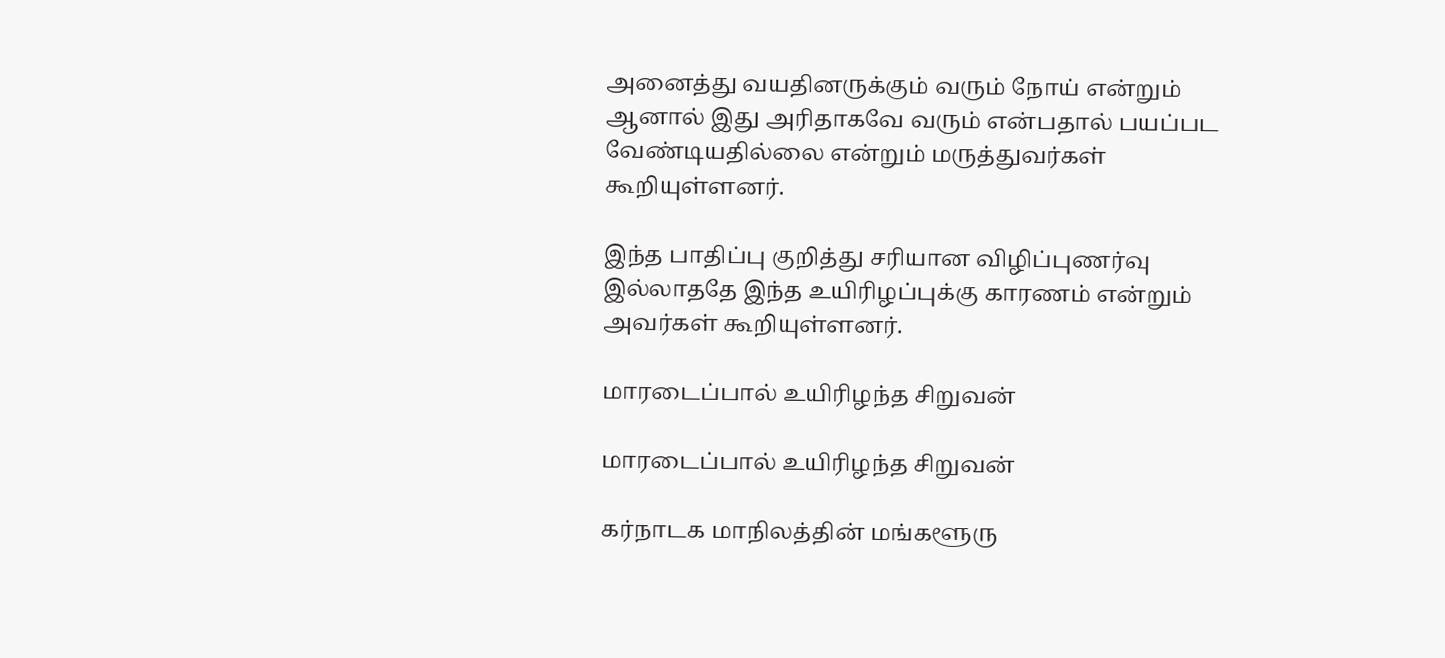அனைத்து வயதினருக்கும் வரும் நோய் என்றும் ஆனால் இது அரிதாகவே வரும் என்பதால் பயப்பட வேண்டியதில்லை என்றும் மருத்துவர்கள் கூறியுள்ளனர்.

இந்த பாதிப்பு குறித்து சரியான விழிப்புணர்வு இல்லாததே இந்த உயிரிழப்புக்கு காரணம் என்றும் அவர்கள் கூறியுள்ளனர்.

மாரடைப்பால் உயிரிழந்த சிறுவன்

மாரடைப்பால் உயிரிழந்த சிறுவன்

கர்நாடக மாநிலத்தின் மங்களூரு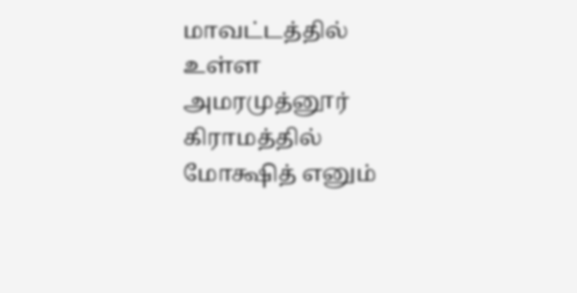மாவட்டத்தில் உள்ள அமரமுத்னூர் கிராமத்தில் மோக்ஷித் எனும்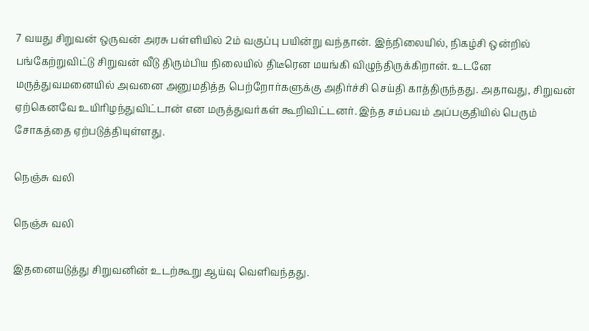7 வயது சிறுவன் ஒருவன் அரசு பள்ளியில் 2ம் வகுப்பு பயின்று வந்தான். இந்நிலையில், நிகழ்சி ஒன்றில் பங்கேற்றுவிட்டு சிறுவன் வீடு திரும்பிய நிலையில் திடீரென மயங்கி விழுந்திருக்கிறான். உடனே மருத்துவமனையில் அவனை அனுமதித்த பெற்றோர்களுக்கு அதிர்ச்சி செய்தி காத்திருந்தது. அதாவது, சிறுவன் ஏற்கெனவே உயிரிழந்துவிட்டான் என மருத்துவர்கள் கூறிவிட்டனர். இந்த சம்பவம் அப்பகுதியில் பெரும் சோகத்தை ஏற்படுத்தியுள்ளது.

நெஞ்சு வலி

நெஞ்சு வலி

இதனையடுத்து சிறுவனின் உடற்கூறு ஆய்வு வெளிவந்தது.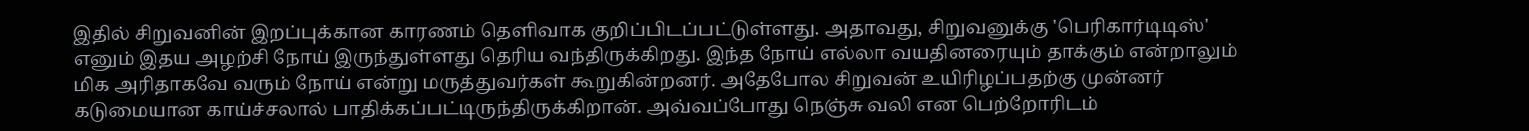இதில் சிறுவனின் இறப்புக்கான காரணம் தெளிவாக குறிப்பிடப்பட்டுள்ளது. அதாவது, சிறுவனுக்கு 'பெரிகார்டிடிஸ்' எனும் இதய அழற்சி நோய் இருந்துள்ளது தெரிய வந்திருக்கிறது. இந்த நோய் எல்லா வயதினரையும் தாக்கும் என்றாலும் மிக அரிதாகவே வரும் நோய் என்று மருத்துவர்கள் கூறுகின்றனர். அதேபோல சிறுவன் உயிரிழப்பதற்கு முன்னர் கடுமையான காய்ச்சலால் பாதிக்கப்பட்டிருந்திருக்கிறான். அவ்வப்போது நெஞ்சு வலி என பெற்றோரிடம்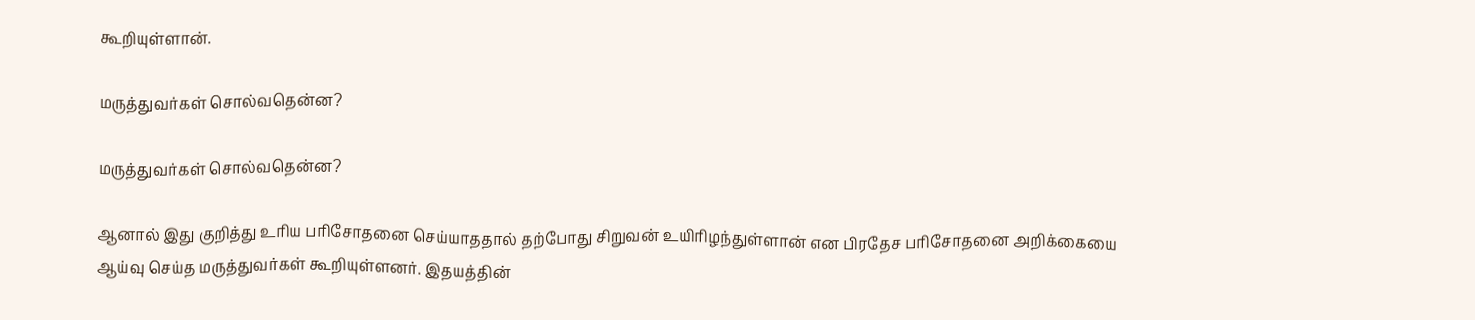கூறியுள்ளான்.

மருத்துவர்கள் சொல்வதென்ன?

மருத்துவர்கள் சொல்வதென்ன?

ஆனால் இது குறித்து உரிய பரிசோதனை செய்யாததால் தற்போது சிறுவன் உயிரிழந்துள்ளான் என பிரதேச பரிசோதனை அறிக்கையை ஆய்வு செய்த மருத்துவர்கள் கூறியுள்ளனர். இதயத்தின்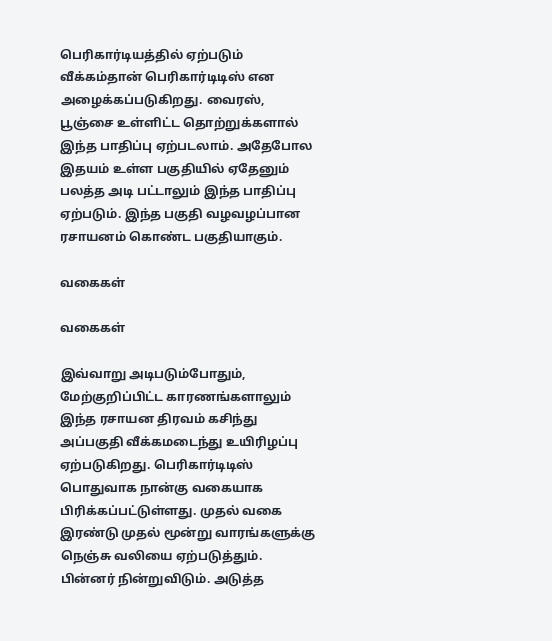பெரிகார்டியத்தில் ஏற்படும் வீக்கம்தான் பெரிகார்டிடிஸ் என அழைக்கப்படுகிறது. வைரஸ், பூஞ்சை உள்ளிட்ட தொற்றுக்களால் இந்த பாதிப்பு ஏற்படலாம். அதேபோல இதயம் உள்ள பகுதியில் ஏதேனும் பலத்த அடி பட்டாலும் இந்த பாதிப்பு ஏற்படும். இந்த பகுதி வழவழப்பான ரசாயனம் கொண்ட பகுதியாகும்.

வகைகள்

வகைகள்

இவ்வாறு அடிபடும்போதும், மேற்குறிப்பிட்ட காரணங்களாலும் இந்த ரசாயன திரவம் கசிந்து அப்பகுதி வீக்கமடைந்து உயிரிழப்பு ஏற்படுகிறது. பெரிகார்டிடிஸ் பொதுவாக நான்கு வகையாக பிரிக்கப்பட்டுள்ளது. முதல் வகை இரண்டு முதல் மூன்று வாரங்களுக்கு நெஞ்சு வலியை ஏற்படுத்தும். பின்னர் நின்றுவிடும். அடுத்த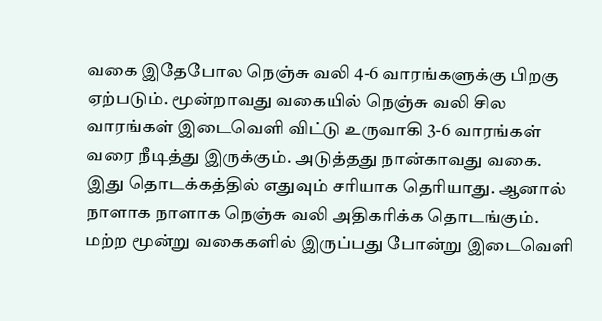வகை இதேபோல நெஞ்சு வலி 4-6 வாரங்களுக்கு பிறகு ஏற்படும். மூன்றாவது வகையில் நெஞ்சு வலி சில வாரங்கள் இடைவெளி விட்டு உருவாகி 3-6 வாரங்கள் வரை நீடித்து இருக்கும். அடுத்தது நான்காவது வகை. இது தொடக்கத்தில் எதுவும் சரியாக தெரியாது. ஆனால் நாளாக நாளாக நெஞ்சு வலி அதிகரிக்க தொடங்கும். மற்ற மூன்று வகைகளில் இருப்பது போன்று இடைவெளி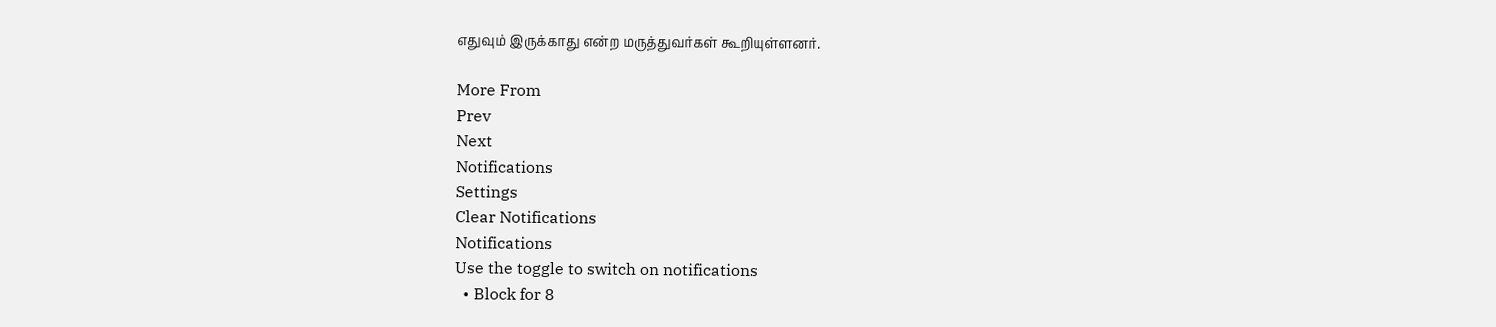எதுவும் இருக்காது என்ற மருத்துவர்கள் கூறியுள்ளனர்.

More From
Prev
Next
Notifications
Settings
Clear Notifications
Notifications
Use the toggle to switch on notifications
  • Block for 8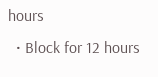hours
  • Block for 12 hours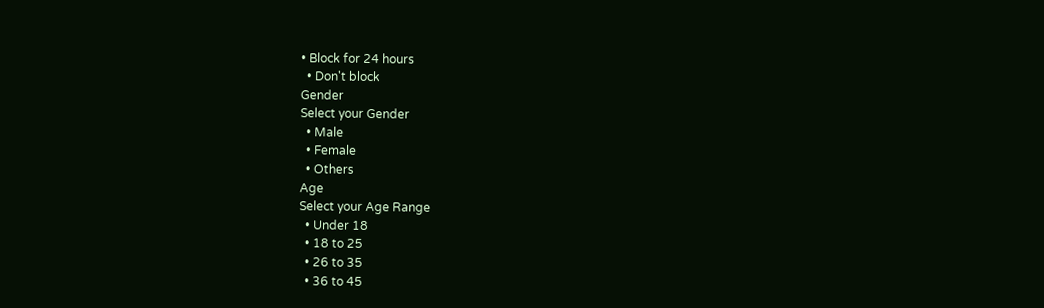• Block for 24 hours
  • Don't block
Gender
Select your Gender
  • Male
  • Female
  • Others
Age
Select your Age Range
  • Under 18
  • 18 to 25
  • 26 to 35
  • 36 to 45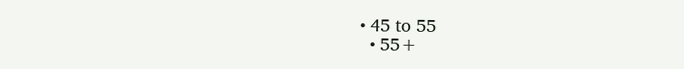• 45 to 55
  • 55+